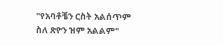"የአባቶቼን ርስት አልሰጥም
ስለ ጽዮን ዝም አልልም"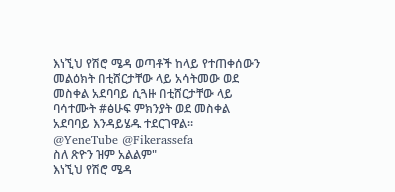እነኚህ የሽሮ ሜዳ ወጣቶች ከላይ የተጠቀሰውን መልዕክት በቲሸርታቸው ላይ አሳትመው ወደ መስቀል አደባባይ ሲጓዙ በቲሸርታቸው ላይ ባሳተሙት #ፅሁፍ ምክንያት ወደ መስቀል አደባባይ እንዳይሄዱ ተደርገዋል።
@YeneTube @Fikerassefa
ስለ ጽዮን ዝም አልልም"
እነኚህ የሽሮ ሜዳ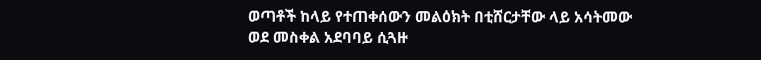ወጣቶች ከላይ የተጠቀሰውን መልዕክት በቲሸርታቸው ላይ አሳትመው ወደ መስቀል አደባባይ ሲጓዙ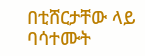በቲሸርታቸው ላይ ባሳተሙት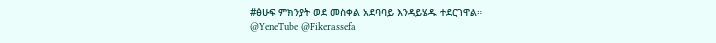#ፅሁፍ ምክንያት ወደ መስቀል አደባባይ እንዳይሄዱ ተደርገዋል።
@YeneTube @Fikerassefa